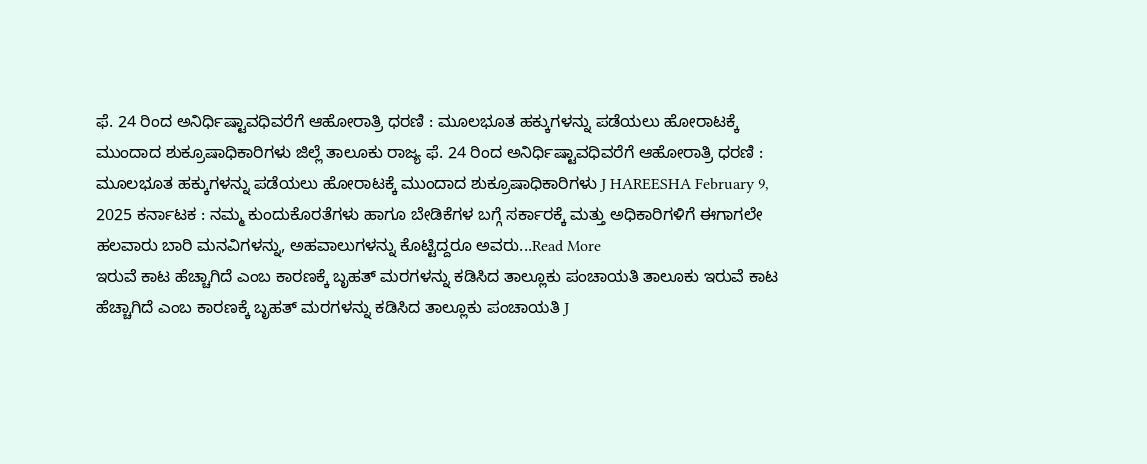ಫೆ. 24 ರಿಂದ ಅನಿರ್ಧಿಷ್ಟಾವಧಿವರೆಗೆ ಆಹೋರಾತ್ರಿ ಧರಣಿ : ಮೂಲಭೂತ ಹಕ್ಕುಗಳನ್ನು ಪಡೆಯಲು ಹೋರಾಟಕ್ಕೆ ಮುಂದಾದ ಶುಕ್ರೂಷಾಧಿಕಾರಿಗಳು ಜಿಲ್ಲೆ ತಾಲೂಕು ರಾಜ್ಯ ಫೆ. 24 ರಿಂದ ಅನಿರ್ಧಿಷ್ಟಾವಧಿವರೆಗೆ ಆಹೋರಾತ್ರಿ ಧರಣಿ : ಮೂಲಭೂತ ಹಕ್ಕುಗಳನ್ನು ಪಡೆಯಲು ಹೋರಾಟಕ್ಕೆ ಮುಂದಾದ ಶುಕ್ರೂಷಾಧಿಕಾರಿಗಳು J HAREESHA February 9, 2025 ಕರ್ನಾಟಕ : ನಮ್ಮ ಕುಂದುಕೊರತೆಗಳು ಹಾಗೂ ಬೇಡಿಕೆಗಳ ಬಗ್ಗೆ ಸರ್ಕಾರಕ್ಕೆ ಮತ್ತು ಅಧಿಕಾರಿಗಳಿಗೆ ಈಗಾಗಲೇ ಹಲವಾರು ಬಾರಿ ಮನವಿಗಳನ್ನು, ಅಹವಾಲುಗಳನ್ನು ಕೊಟ್ಟಿದ್ದರೂ ಅವರು...Read More
ಇರುವೆ ಕಾಟ ಹೆಚ್ಚಾಗಿದೆ ಎಂಬ ಕಾರಣಕ್ಕೆ ಬೃಹತ್ ಮರಗಳನ್ನು ಕಡಿಸಿದ ತಾಲ್ಲೂಕು ಪಂಚಾಯತಿ ತಾಲೂಕು ಇರುವೆ ಕಾಟ ಹೆಚ್ಚಾಗಿದೆ ಎಂಬ ಕಾರಣಕ್ಕೆ ಬೃಹತ್ ಮರಗಳನ್ನು ಕಡಿಸಿದ ತಾಲ್ಲೂಕು ಪಂಚಾಯತಿ J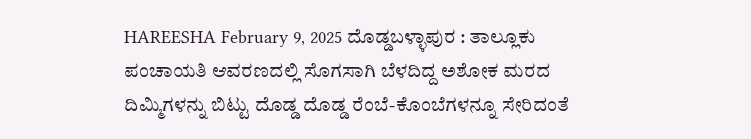HAREESHA February 9, 2025 ದೊಡ್ಡಬಳ್ಳಾಪುರ : ತಾಲ್ಲೂಕು ಪಂಚಾಯತಿ ಆವರಣದಲ್ಲಿ ಸೊಗಸಾಗಿ ಬೆಳದಿದ್ದ ಅಶೋಕ ಮರದ ದಿಮ್ಮಿಗಳನ್ನು ಬಿಟ್ಟು ದೊಡ್ಡ ದೊಡ್ಡ ರೆಂಬೆ-ಕೊಂಬೆಗಳನ್ನೂ ಸೇರಿದಂತೆ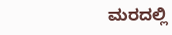ಮರದಲ್ಲಿ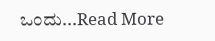ಒಂದು...Read More